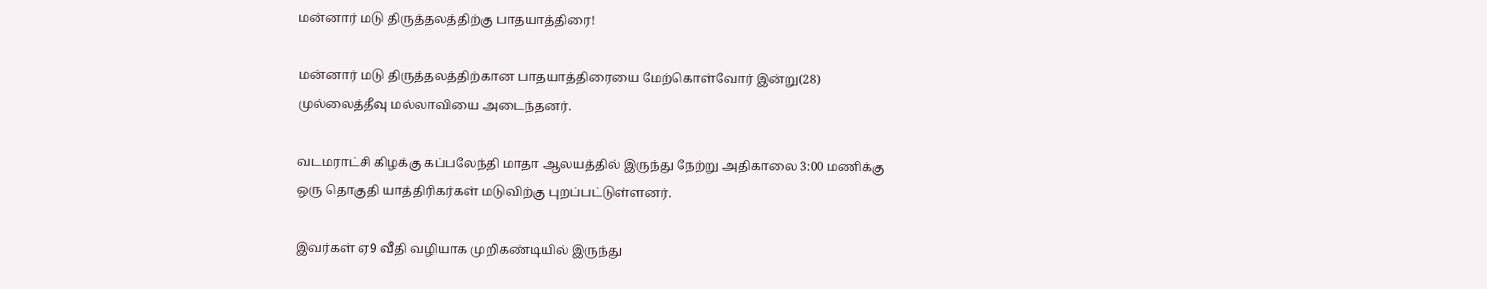மன்னார் மடு திருத்தலத்திற்கு பாதயாத்திரை!

மன்னார் மடு திருத்தலத்திற்கான பாதயாத்திரையை மேற்கொள்வோர் இன்று(28) முல்லைத்தீவு மல்லாவியை அடைந்தனர்.

வடமராட்சி கிழக்கு கப்பலேந்தி மாதா ஆலயத்தில் இருந்து நேற்று அதிகாலை 3:00 மணிக்கு ஒரு தொகுதி யாத்திரிகர்கள் மடுவிற்கு புறப்பட்டுள்ளனர்.

இவர்கள் ஏ9 வீதி வழியாக முறிகண்டியில் இருந்து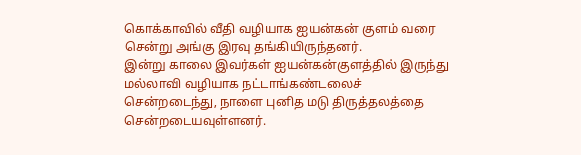கொக்காவில் வீதி வழியாக ஐயன்கன் குளம் வரை சென்று அங்கு இரவு தங்கியிருந்தனர்.
இன்று காலை இவர்கள் ஐயன்கன்குளத்தில் இருந்து மல்லாவி வழியாக நட்டாங்கண்டலைச் சென்றடைந்து, நாளை புனித மடு திருத்தலத்தை சென்றடையவுள்ளனர்.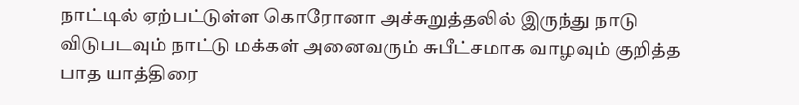நாட்டில் ஏற்பட்டுள்ள கொரோனா அச்சுறுத்தலில் இருந்து நாடு விடுபடவும் நாட்டு மக்கள் அனைவரும் சுபீட்சமாக வாழவும் குறித்த பாத யாத்திரை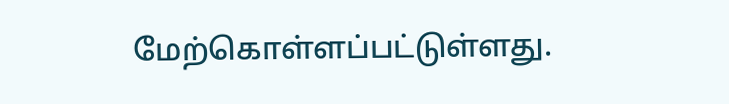மேற்கொள்ளப்பட்டுள்ளது.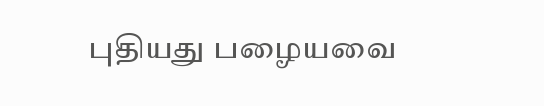புதியது பழையவை